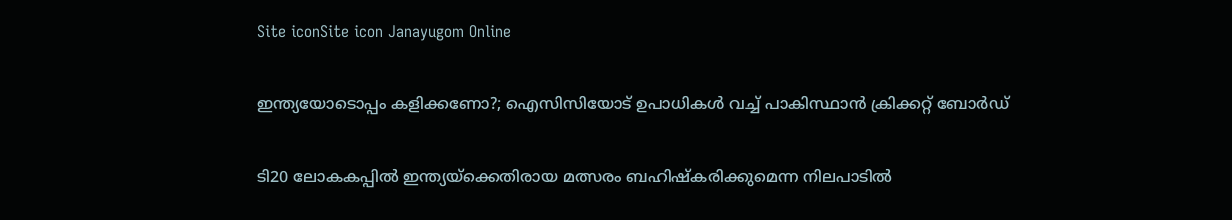Site iconSite icon Janayugom Online

ഇന്ത്യയോടൊപ്പം കളിക്കണോ?; ഐസിസിയോട് ഉപാധികള്‍ വച്ച് പാകിസ്ഥാൻ ക്രിക്കറ്റ് ബോര്‍ഡ്

ടി20 ലോകകപ്പിൽ ഇന്ത്യയ്‌ക്കെതിരായ മത്സരം ബഹിഷ്‌കരിക്കുമെന്ന നിലപാടിൽ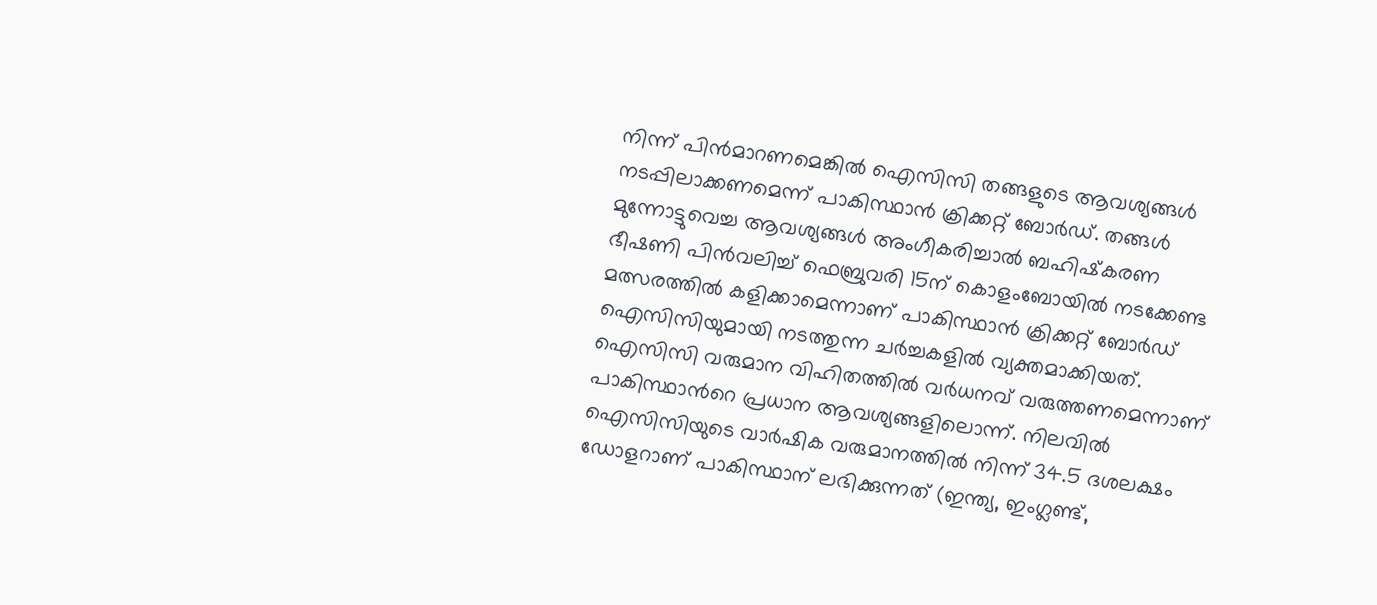നിന്ന് പിന്‍മാറണമെങ്കില്‍ ഐസിസി തങ്ങളുടെ ആവശ്യങ്ങള്‍ നടപ്പിലാക്കണമെന്ന് പാകിസ്ഥാൻ ക്രിക്കറ്റ് ബോര്‍ഡ്. തങ്ങള്‍ മുന്നോട്ടുവെച്ച ആവശ്യങ്ങൾ അംഗീകരിച്ചാൽ ബഹിഷ്‌കരണ ഭീഷണി പിന്‍വലിച്ച് ഫെബ്രുവരി 15ന് കൊളംബോയിൽ നടക്കേണ്ട മത്സരത്തില്‍ കളിക്കാമെന്നാണ് പാകിസ്ഥാൻ ക്രിക്കറ്റ് ബോര്‍ഡ് ഐസിസിയുമായി നടത്തുന്ന ചര്‍ച്ചകളില്‍ വ്യക്തമാക്കിയത്. ഐസിസി വരുമാന വിഹിതത്തിൽ വർധനവ് വരുത്തണമെന്നാണ് പാകിസ്ഥാന്‍റെ പ്രധാന ആവശ്യങ്ങളിലൊന്ന്. നിലവിൽ ഐസിസിയുടെ വാർഷിക വരുമാനത്തിൽ നിന്ന് 34.5 ദശലക്ഷം ഡോളറാണ് പാകിസ്ഥാന് ലഭിക്കുന്നത് (ഇന്ത്യ, ഇംഗ്ലണ്ട്,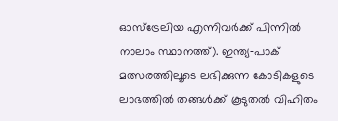ഓസ്‌ട്രേലിയ എന്നിവർക്ക് പിന്നിൽ നാലാം സ്ഥാനത്ത്). ഇന്ത്യ‑പാക് മത്സരത്തിലൂടെ ലഭിക്കുന്ന കോടികളുടെ ലാഭത്തിൽ തങ്ങൾക്ക് കൂടുതൽ വിഹിതം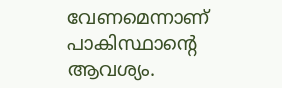വേണമെന്നാണ് പാകിസ്ഥാന്റെ ആവശ്യം.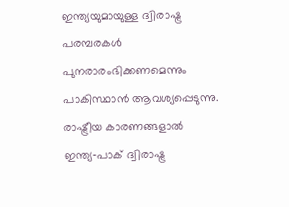ഇന്ത്യയുമായുള്ള ദ്വിരാഷ്ട്ര പരമ്പരകൾ പുനരാരംഭിക്കണമെന്നും പാകിസ്ഥാന്‍ ആവശ്യപ്പെടുന്നു. രാഷ്ട്രീയ കാരണങ്ങളാൽ ഇന്ത്യ‑പാക് ദ്വിരാഷ്ട്ര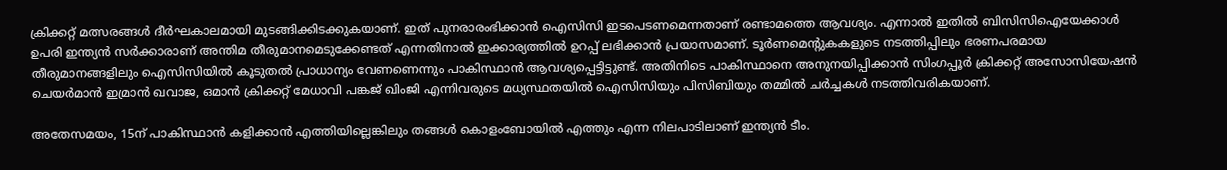ക്രിക്കറ്റ് മത്സരങ്ങൾ ദീര്‍ഘകാലമായി മുടങ്ങിക്കിടക്കുകയാണ്. ഇത് പുനരാരംഭിക്കാൻ ഐസിസി ഇടപെടണമെന്നതാണ് രണ്ടാമത്തെ ആവശ്യം. എന്നാൽ ഇതിൽ ബിസിസിഐയേക്കാൾ ഉപരി ഇന്ത്യൻ സർക്കാരാണ് അന്തിമ തീരുമാനമെടുക്കേണ്ടത് എന്നതിനാൽ ഇക്കാര്യത്തിൽ ഉറപ്പ് ലഭിക്കാൻ പ്രയാസമാണ്. ടൂർണമെന്‍റുകകളുടെ നടത്തിപ്പിലും ഭരണപരമായ തീരുമാനങ്ങളിലും ഐസിസിയിൽ കൂടുതൽ പ്രാധാന്യം വേണണെന്നും പാകിസ്ഥാൻ ആവശ്യപ്പെട്ടിട്ടുണ്ട്. അതിനിടെ പാകിസ്ഥാനെ അനുനയിപ്പിക്കാന്‍ സിംഗപ്പൂർ ക്രിക്കറ്റ് അസോസിയേഷൻ ചെയർമാൻ ഇമ്രാൻ ഖവാജ, ഒമാൻ ക്രിക്കറ്റ് മേധാവി പങ്കജ് ഖിംജി എന്നിവരുടെ മധ്യസ്ഥതയിൽ ഐസിസിയും പിസിബിയും തമ്മിൽ ചർച്ചകൾ നടത്തിവരികയാണ്.

അതേസമയം, 15ന് പാകിസ്ഥാൻ കളിക്കാൻ എത്തിയില്ലെങ്കിലും തങ്ങൾ കൊളംബോയിൽ എത്തും എന്ന നിലപാടിലാണ് ഇന്ത്യൻ ടീം.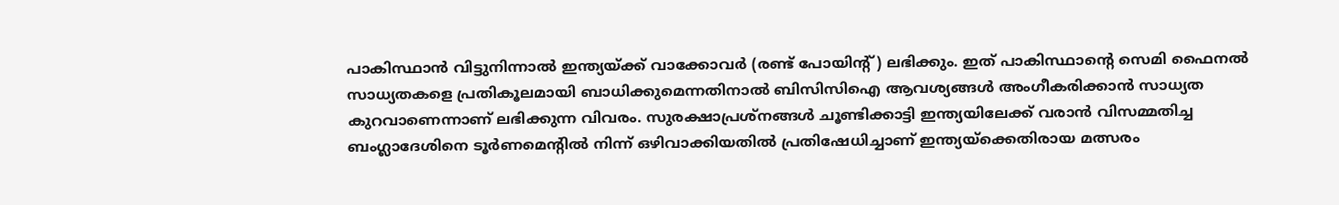പാകിസ്ഥാൻ വിട്ടുനിന്നാൽ ഇന്ത്യയ്ക്ക് വാക്കോവർ (രണ്ട് പോയിന്റ്) ലഭിക്കും. ഇത് പാകിസ്ഥാന്‍റെ സെമി ഫൈനൽ സാധ്യതകളെ പ്രതികൂലമായി ബാധിക്കുമെന്നതിനാൽ ബിസിസിഐ ആവശ്യങ്ങള്‍ അംഗീകരിക്കാൻ സാധ്യത കുറവാണെന്നാണ് ലഭിക്കുന്ന വിവരം. സുരക്ഷാപ്രശ്നങ്ങള്‍ ചൂണ്ടിക്കാട്ടി ഇന്ത്യയിലേക്ക് വരാന്‍ വിസമ്മതിച്ച ബംഗ്ലാദേശിനെ ടൂർണമെന്‍റിൽ നിന്ന് ഒഴിവാക്കിയതിൽ പ്രതിഷേധിച്ചാണ് ഇന്ത്യയ്‌ക്കെതിരായ മത്സരം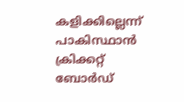കളിക്കില്ലെന്ന് പാകിസ്ഥാൻ ക്രിക്കറ്റ് ബോര്‍ഡ്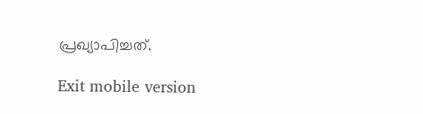പ്രഖ്യാപിച്ചത്.

Exit mobile version